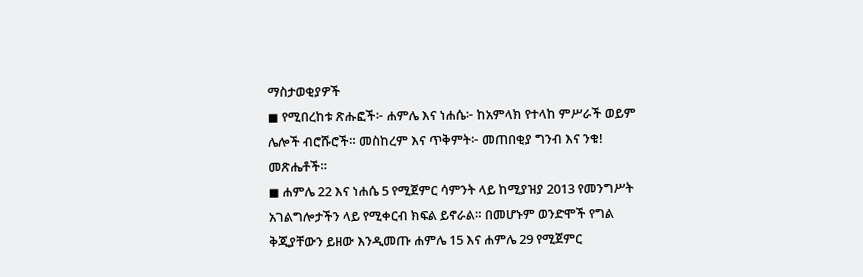ማስታወቂያዎች
◼ የሚበረከቱ ጽሑፎች፦ ሐምሌ እና ነሐሴ፦ ከአምላክ የተላከ ምሥራች ወይም ሌሎች ብሮሹሮች። መስከረም እና ጥቅምት፦ መጠበቂያ ግንብ እና ንቁ! መጽሔቶች።
◼ ሐምሌ 22 እና ነሐሴ 5 የሚጀምር ሳምንት ላይ ከሚያዝያ 2013 የመንግሥት አገልግሎታችን ላይ የሚቀርብ ክፍል ይኖራል። በመሆኑም ወንድሞች የግል ቅጂያቸውን ይዘው እንዲመጡ ሐምሌ 15 እና ሐምሌ 29 የሚጀምር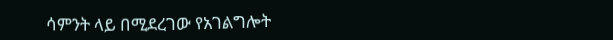ሳምንት ላይ በሚደረገው የአገልግሎት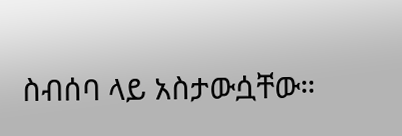ስብሰባ ላይ አስታውሷቸው።